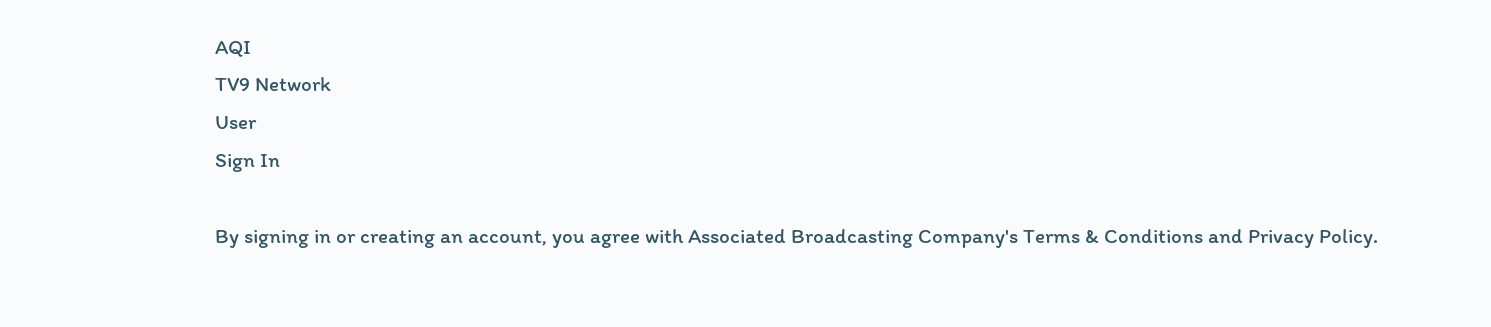AQI
TV9 Network
User
Sign In

By signing in or creating an account, you agree with Associated Broadcasting Company's Terms & Conditions and Privacy Policy.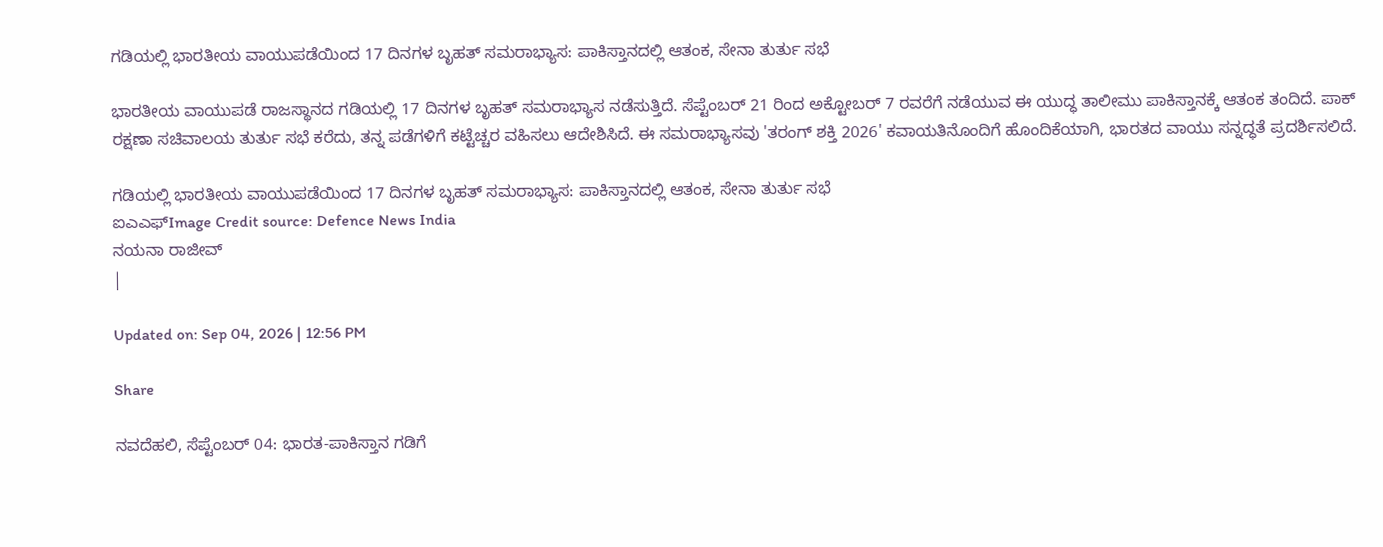ಗಡಿಯಲ್ಲಿ ಭಾರತೀಯ ವಾಯುಪಡೆಯಿಂದ 17 ದಿನಗಳ ಬೃಹತ್ ಸಮರಾಭ್ಯಾಸ: ಪಾಕಿಸ್ತಾನದಲ್ಲಿ ಆತಂಕ, ಸೇನಾ ತುರ್ತು ಸಭೆ

ಭಾರತೀಯ ವಾಯುಪಡೆ ರಾಜಸ್ಥಾನದ ಗಡಿಯಲ್ಲಿ 17 ದಿನಗಳ ಬೃಹತ್ ಸಮರಾಭ್ಯಾಸ ನಡೆಸುತ್ತಿದೆ. ಸೆಪ್ಟೆಂಬರ್ 21 ರಿಂದ ಅಕ್ಟೋಬರ್ 7 ರವರೆಗೆ ನಡೆಯುವ ಈ ಯುದ್ಧ ತಾಲೀಮು ಪಾಕಿಸ್ತಾನಕ್ಕೆ ಆತಂಕ ತಂದಿದೆ. ಪಾಕ್ ರಕ್ಷಣಾ ಸಚಿವಾಲಯ ತುರ್ತು ಸಭೆ ಕರೆದು, ತನ್ನ ಪಡೆಗಳಿಗೆ ಕಟ್ಟೆಚ್ಚರ ವಹಿಸಲು ಆದೇಶಿಸಿದೆ. ಈ ಸಮರಾಭ್ಯಾಸವು 'ತರಂಗ್ ಶಕ್ತಿ 2026' ಕವಾಯತಿನೊಂದಿಗೆ ಹೊಂದಿಕೆಯಾಗಿ, ಭಾರತದ ವಾಯು ಸನ್ನದ್ಧತೆ ಪ್ರದರ್ಶಿಸಲಿದೆ.

ಗಡಿಯಲ್ಲಿ ಭಾರತೀಯ ವಾಯುಪಡೆಯಿಂದ 17 ದಿನಗಳ ಬೃಹತ್ ಸಮರಾಭ್ಯಾಸ: ಪಾಕಿಸ್ತಾನದಲ್ಲಿ ಆತಂಕ, ಸೇನಾ ತುರ್ತು ಸಭೆ
ಐಎಎಫ್Image Credit source: Defence News India
ನಯನಾ ರಾಜೀವ್
|

Updated on: Sep 04, 2026 | 12:56 PM

Share

ನವದೆಹಲಿ, ಸೆಪ್ಟೆಂಬರ್ 04: ಭಾರತ-ಪಾಕಿಸ್ತಾನ ಗಡಿಗೆ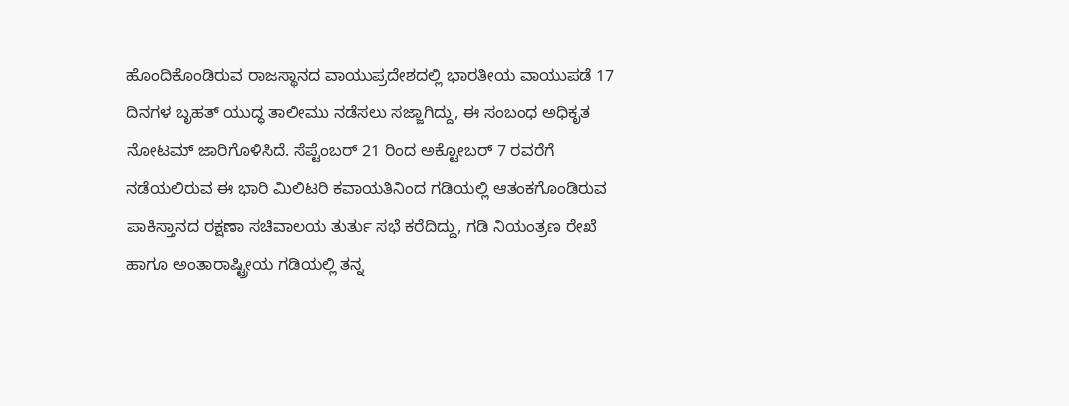ಹೊಂದಿಕೊಂಡಿರುವ ರಾಜಸ್ಥಾನದ ವಾಯುಪ್ರದೇಶದಲ್ಲಿ ಭಾರತೀಯ ವಾಯುಪಡೆ 17 ದಿನಗಳ ಬೃಹತ್ ಯುದ್ಧ ತಾಲೀಮು ನಡೆಸಲು ಸಜ್ಜಾಗಿದ್ದು, ಈ ಸಂಬಂಧ ಅಧಿಕೃತ ನೋಟಮ್ ಜಾರಿಗೊಳಿಸಿದೆ. ಸೆಪ್ಟೆಂಬರ್ 21 ರಿಂದ ಅಕ್ಟೋಬರ್ 7 ರವರೆಗೆ ನಡೆಯಲಿರುವ ಈ ಭಾರಿ ಮಿಲಿಟರಿ ಕವಾಯತಿನಿಂದ ಗಡಿಯಲ್ಲಿ ಆತಂಕಗೊಂಡಿರುವ ಪಾಕಿಸ್ತಾನದ ರಕ್ಷಣಾ ಸಚಿವಾಲಯ ತುರ್ತು ಸಭೆ ಕರೆದಿದ್ದು, ಗಡಿ ನಿಯಂತ್ರಣ ರೇಖೆ ಹಾಗೂ ಅಂತಾರಾಷ್ಟ್ರೀಯ ಗಡಿಯಲ್ಲಿ ತನ್ನ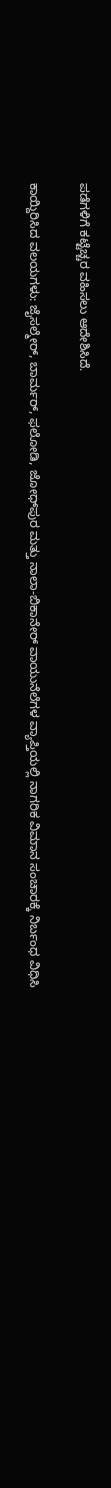ಪಡೆಗಳಿಗೆ ಕಟ್ಟೆಚ್ಚರ ವಹಿಸಲು ಆದೇಶಿಸಿದೆ.

ಕಾಯ್ದಿರಿಸಿದ ವಲಯಗಳು: ಜೈಸಲ್ಮೇರ್, ಬಾರ್ಮರ್, ಫಲೋಡಿ, ಜೋಧ್‌ಪುರ ಮತ್ತು ನಾಲಾ-ಬಿಕಾನೇರ್ ವಾಯುನೆಲೆಗಳ ವ್ಯಾಪ್ತಿಯಲ್ಲಿ ನಾಗರಿಕ ವಿಮಾನ ಸಂಚಾರಕ್ಕೆ ನಿರ್ಬಂಧ ವಿಧಿಸಿ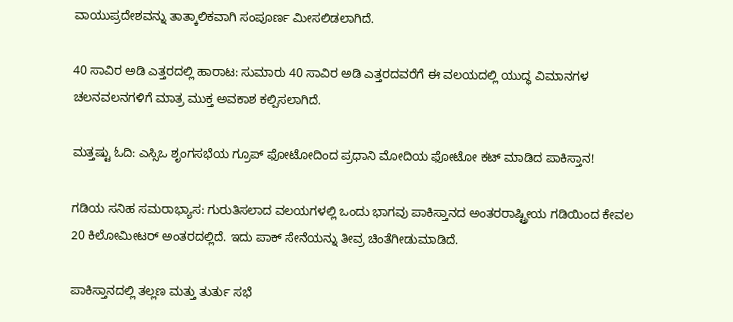ವಾಯುಪ್ರದೇಶವನ್ನು ತಾತ್ಕಾಲಿಕವಾಗಿ ಸಂಪೂರ್ಣ ಮೀಸಲಿಡಲಾಗಿದೆ.

40 ಸಾವಿರ ಅಡಿ ಎತ್ತರದಲ್ಲಿ ಹಾರಾಟ: ಸುಮಾರು 40 ಸಾವಿರ ಅಡಿ ಎತ್ತರದವರೆಗೆ ಈ ವಲಯದಲ್ಲಿ ಯುದ್ಧ ವಿಮಾನಗಳ ಚಲನವಲನಗಳಿಗೆ ಮಾತ್ರ ಮುಕ್ತ ಅವಕಾಶ ಕಲ್ಪಿಸಲಾಗಿದೆ.

ಮತ್ತಷ್ಟು ಓದಿ: ಎಸ್ಸಿಒ ಶೃಂಗಸಭೆಯ ಗ್ರೂಪ್ ಫೋಟೋದಿಂದ ಪ್ರಧಾನಿ ಮೋದಿಯ ಫೋಟೋ ಕಟ್ ಮಾಡಿದ ಪಾಕಿಸ್ತಾನ!

ಗಡಿಯ ಸನಿಹ ಸಮರಾಭ್ಯಾಸ: ಗುರುತಿಸಲಾದ ವಲಯಗಳಲ್ಲಿ ಒಂದು ಭಾಗವು ಪಾಕಿಸ್ತಾನದ ಅಂತರರಾಷ್ಟ್ರೀಯ ಗಡಿಯಿಂದ ಕೇವಲ 20 ಕಿಲೋಮೀಟರ್ ಅಂತರದಲ್ಲಿದೆ. ಇದು ಪಾಕ್ ಸೇನೆಯನ್ನು ತೀವ್ರ ಚಿಂತೆಗೀಡುಮಾಡಿದೆ.

ಪಾಕಿಸ್ತಾನದಲ್ಲಿ ತಲ್ಲಣ ಮತ್ತು ತುರ್ತು ಸಭೆ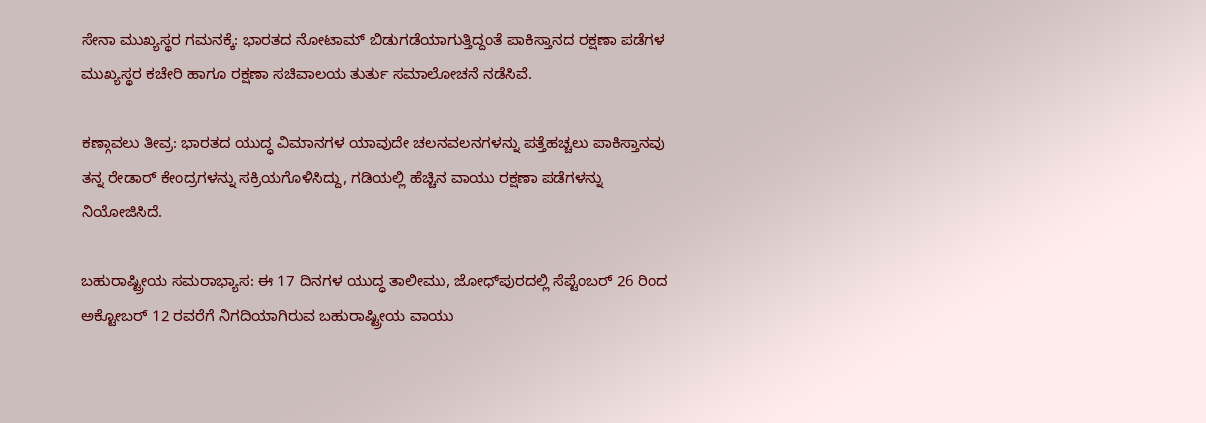ಸೇನಾ ಮುಖ್ಯಸ್ಥರ ಗಮನಕ್ಕೆ: ಭಾರತದ ನೋಟಾಮ್ ಬಿಡುಗಡೆಯಾಗುತ್ತಿದ್ದಂತೆ ಪಾಕಿಸ್ತಾನದ ರಕ್ಷಣಾ ಪಡೆಗಳ ಮುಖ್ಯಸ್ಥರ ಕಚೇರಿ ಹಾಗೂ ರಕ್ಷಣಾ ಸಚಿವಾಲಯ ತುರ್ತು ಸಮಾಲೋಚನೆ ನಡೆಸಿವೆ.

ಕಣ್ಗಾವಲು ತೀವ್ರ: ಭಾರತದ ಯುದ್ಧ ವಿಮಾನಗಳ ಯಾವುದೇ ಚಲನವಲನಗಳನ್ನು ಪತ್ತೆಹಚ್ಚಲು ಪಾಕಿಸ್ತಾನವು ತನ್ನ ರೇಡಾರ್ ಕೇಂದ್ರಗಳನ್ನು ಸಕ್ರಿಯಗೊಳಿಸಿದ್ದು, ಗಡಿಯಲ್ಲಿ ಹೆಚ್ಚಿನ ವಾಯು ರಕ್ಷಣಾ ಪಡೆಗಳನ್ನು ನಿಯೋಜಿಸಿದೆ.

ಬಹುರಾಷ್ಟ್ರೀಯ ಸಮರಾಭ್ಯಾಸ: ಈ 17 ದಿನಗಳ ಯುದ್ಧ ತಾಲೀಮು, ಜೋಧ್‌ಪುರದಲ್ಲಿ ಸೆಪ್ಟೆಂಬರ್ 26 ರಿಂದ ಅಕ್ಟೋಬರ್ 12 ರವರೆಗೆ ನಿಗದಿಯಾಗಿರುವ ಬಹುರಾಷ್ಟ್ರೀಯ ವಾಯು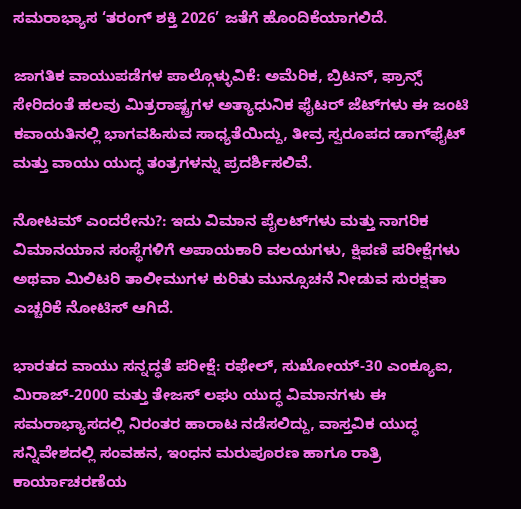ಸಮರಾಭ್ಯಾಸ ‘ತರಂಗ್ ಶಕ್ತಿ 2026’ ಜತೆಗೆ ಹೊಂದಿಕೆಯಾಗಲಿದೆ.

ಜಾಗತಿಕ ವಾಯುಪಡೆಗಳ ಪಾಲ್ಗೊಳ್ಳುವಿಕೆ: ಅಮೆರಿಕ, ಬ್ರಿಟನ್, ಫ್ರಾನ್ಸ್ ಸೇರಿದಂತೆ ಹಲವು ಮಿತ್ರರಾಷ್ಟ್ರಗಳ ಅತ್ಯಾಧುನಿಕ ಫೈಟರ್ ಜೆಟ್‌ಗಳು ಈ ಜಂಟಿ ಕವಾಯತಿನಲ್ಲಿ ಭಾಗವಹಿಸುವ ಸಾಧ್ಯತೆಯಿದ್ದು, ತೀವ್ರ ಸ್ವರೂಪದ ಡಾಗ್‌ಫೈಟ್ ಮತ್ತು ವಾಯು ಯುದ್ಧ ತಂತ್ರಗಳನ್ನು ಪ್ರದರ್ಶಿಸಲಿವೆ.

ನೋಟಮ್ ಎಂದರೇನು?: ಇದು ವಿಮಾನ ಪೈಲಟ್‌ಗಳು ಮತ್ತು ನಾಗರಿಕ ವಿಮಾನಯಾನ ಸಂಸ್ಥೆಗಳಿಗೆ ಅಪಾಯಕಾರಿ ವಲಯಗಳು, ಕ್ಷಿಪಣಿ ಪರೀಕ್ಷೆಗಳು ಅಥವಾ ಮಿಲಿಟರಿ ತಾಲೀಮುಗಳ ಕುರಿತು ಮುನ್ಸೂಚನೆ ನೀಡುವ ಸುರಕ್ಷತಾ ಎಚ್ಚರಿಕೆ ನೋಟಿಸ್ ಆಗಿದೆ.

ಭಾರತದ ವಾಯು ಸನ್ನದ್ಧತೆ ಪರೀಕ್ಷೆ: ರಫೇಲ್, ಸುಖೋಯ್-30 ಎಂಕ್ಯೂಐ, ಮಿರಾಜ್-2000 ಮತ್ತು ತೇಜಸ್ ಲಘು ಯುದ್ಧ ವಿಮಾನಗಳು ಈ ಸಮರಾಭ್ಯಾಸದಲ್ಲಿ ನಿರಂತರ ಹಾರಾಟ ನಡೆಸಲಿದ್ದು, ವಾಸ್ತವಿಕ ಯುದ್ಧ ಸನ್ನಿವೇಶದಲ್ಲಿ ಸಂವಹನ, ಇಂಧನ ಮರುಪೂರಣ ಹಾಗೂ ರಾತ್ರಿ ಕಾರ್ಯಾಚರಣೆಯ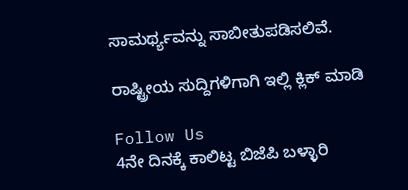ಸಾಮರ್ಥ್ಯವನ್ನು ಸಾಬೀತುಪಡಿಸಲಿವೆ.

ರಾಷ್ಟ್ರೀಯ ಸುದ್ದಿಗಳಿಗಾಗಿ ಇಲ್ಲಿ ಕ್ಲಿಕ್ ಮಾಡಿ

Follow Us
4ನೇ ದಿನಕ್ಕೆ ಕಾಲಿಟ್ಟ ಬಿಜೆಪಿ ಬಳ್ಳಾರಿ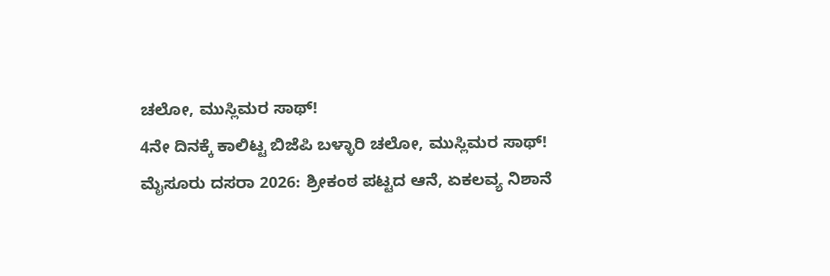ಚಲೋ, ಮುಸ್ಲಿಮರ ಸಾಥ್!
4ನೇ ದಿನಕ್ಕೆ ಕಾಲಿಟ್ಟ ಬಿಜೆಪಿ ಬಳ್ಳಾರಿ ಚಲೋ, ಮುಸ್ಲಿಮರ ಸಾಥ್!
ಮೈಸೂರು ದಸರಾ 2026: ಶ್ರೀಕಂಠ ಪಟ್ಟದ ಆನೆ, ಏಕಲವ್ಯ ನಿಶಾನೆ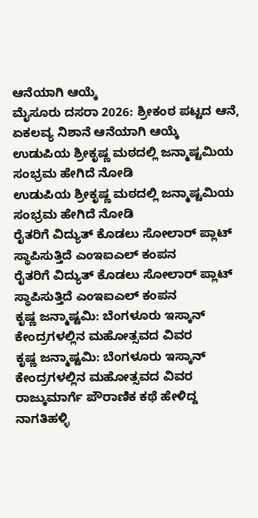ಆನೆಯಾಗಿ ಆಯ್ಕೆ
ಮೈಸೂರು ದಸರಾ 2026: ಶ್ರೀಕಂಠ ಪಟ್ಟದ ಆನೆ, ಏಕಲವ್ಯ ನಿಶಾನೆ ಆನೆಯಾಗಿ ಆಯ್ಕೆ
ಉಡುಪಿಯ ಶ್ರೀಕೃಷ್ಣ ಮಠದಲ್ಲಿ ಜನ್ಮಾಷ್ಟಮಿಯ ಸಂಭ್ರಮ ಹೇಗಿದೆ ನೋಡಿ
ಉಡುಪಿಯ ಶ್ರೀಕೃಷ್ಣ ಮಠದಲ್ಲಿ ಜನ್ಮಾಷ್ಟಮಿಯ ಸಂಭ್ರಮ ಹೇಗಿದೆ ನೋಡಿ
ರೈತರಿಗೆ ವಿದ್ಯುತ್ ಕೊಡಲು ಸೋಲಾರ್ ಪ್ಲಾಟ್ ಸ್ಥಾಪಿಸುತ್ತಿದೆ ಎಂಇಐಎಲ್ ಕಂಪನ
ರೈತರಿಗೆ ವಿದ್ಯುತ್ ಕೊಡಲು ಸೋಲಾರ್ ಪ್ಲಾಟ್ ಸ್ಥಾಪಿಸುತ್ತಿದೆ ಎಂಇಐಎಲ್ ಕಂಪನ
ಕೃಷ್ಣ ಜನ್ಮಾಷ್ಟಮಿ: ಬೆಂಗಳೂರು ಇಸ್ಕಾನ್ ಕೇಂದ್ರಗಳಲ್ಲಿನ ಮಹೋತ್ಸವದ ವಿವರ
ಕೃಷ್ಣ ಜನ್ಮಾಷ್ಟಮಿ: ಬೆಂಗಳೂರು ಇಸ್ಕಾನ್ ಕೇಂದ್ರಗಳಲ್ಲಿನ ಮಹೋತ್ಸವದ ವಿವರ
ರಾಜ್ಕುಮಾರ್ಗೆ ಪೌರಾಣಿಕ ಕಥೆ ಹೇಳಿದ್ದ ನಾಗತಿಹಳ್ಳಿ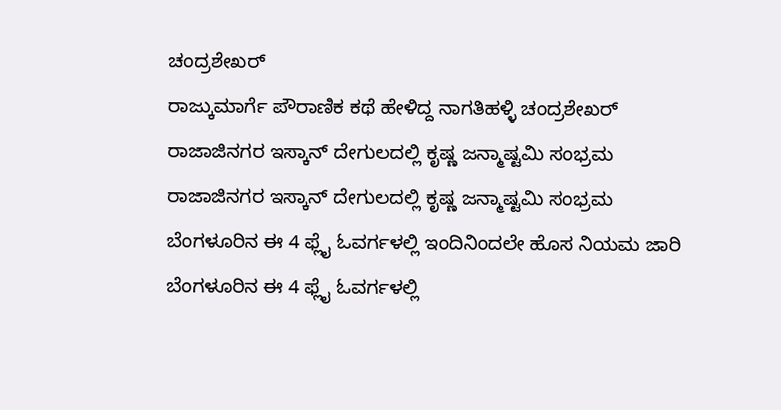ಚಂದ್ರಶೇಖರ್
ರಾಜ್ಕುಮಾರ್ಗೆ ಪೌರಾಣಿಕ ಕಥೆ ಹೇಳಿದ್ದ ನಾಗತಿಹಳ್ಳಿ ಚಂದ್ರಶೇಖರ್
ರಾಜಾಜಿನಗರ ಇಸ್ಕಾನ್ ದೇಗುಲದಲ್ಲಿ ಕೃಷ್ಣ ಜನ್ಮಾಷ್ಟಮಿ ಸಂಭ್ರಮ
ರಾಜಾಜಿನಗರ ಇಸ್ಕಾನ್ ದೇಗುಲದಲ್ಲಿ ಕೃಷ್ಣ ಜನ್ಮಾಷ್ಟಮಿ ಸಂಭ್ರಮ
ಬೆಂಗಳೂರಿನ ಈ 4 ಫ್ಲೈ ಓವರ್ಗಳಲ್ಲಿ ಇಂದಿನಿಂದಲೇ ಹೊಸ ನಿಯಮ ಜಾರಿ
ಬೆಂಗಳೂರಿನ ಈ 4 ಫ್ಲೈ ಓವರ್ಗಳಲ್ಲಿ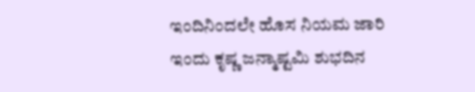ಇಂದಿನಿಂದಲೇ ಹೊಸ ನಿಯಮ ಜಾರಿ
ಇಂದು ಕೃಷ್ಣ ಜನ್ಮಾಷ್ಟಮಿ ಶುಭದಿನ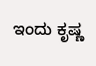ಇಂದು ಕೃಷ್ಣ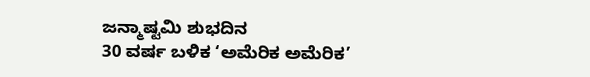ಜನ್ಮಾಷ್ಟಮಿ ಶುಭದಿನ
30 ವರ್ಷ ಬಳಿಕ ‘ಅಮೆರಿಕ ಅಮೆರಿಕ’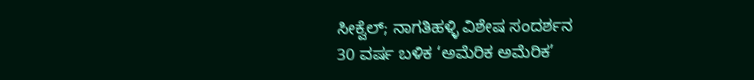ಸೀಕ್ವೆಲ್; ನಾಗತಿಹಳ್ಳಿ ವಿಶೇಷ ಸಂದರ್ಶನ
30 ವರ್ಷ ಬಳಿಕ ‘ಅಮೆರಿಕ ಅಮೆರಿಕ’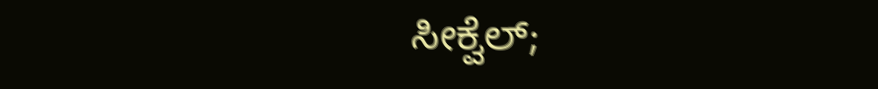ಸೀಕ್ವೆಲ್;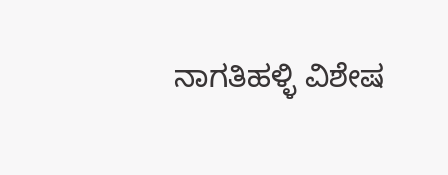ನಾಗತಿಹಳ್ಳಿ ವಿಶೇಷ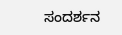ಸಂದರ್ಶನ